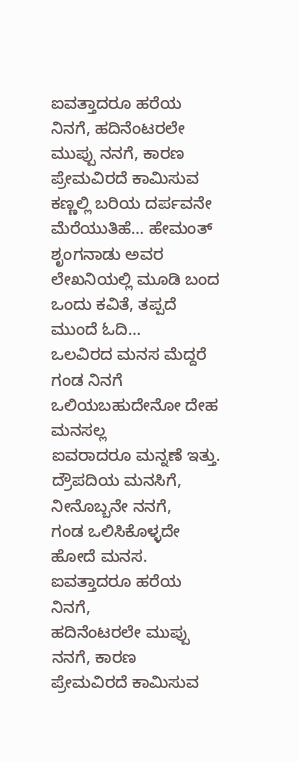ಐವತ್ತಾದರೂ ಹರೆಯ ನಿನಗೆ, ಹದಿನೆಂಟರಲೇ ಮುಪ್ಪು ನನಗೆ, ಕಾರಣ ಪ್ರೇಮವಿರದೆ ಕಾಮಿಸುವ ಕಣ್ಣಲ್ಲಿ ಬರಿಯ ದರ್ಪವನೇ ಮೆರೆಯುತಿಹೆ… ಹೇಮಂತ್ ಶೃಂಗನಾಡು ಅವರ ಲೇಖನಿಯಲ್ಲಿ ಮೂಡಿ ಬಂದ ಒಂದು ಕವಿತೆ, ತಪ್ಪದೆ ಮುಂದೆ ಓದಿ…
ಒಲವಿರದ ಮನಸ ಮೆದ್ದರೆ ಗಂಡ ನಿನಗೆ
ಒಲಿಯಬಹುದೇನೋ ದೇಹ ಮನಸಲ್ಲ
ಐವರಾದರೂ ಮನ್ನಣೆ ಇತ್ತು.
ದ್ರೌಪದಿಯ ಮನಸಿಗೆ, ನೀನೊಬ್ಬನೇ ನನಗೆ,
ಗಂಡ ಒಲಿಸಿಕೊಳ್ಳದೇ ಹೋದೆ ಮನಸ.
ಐವತ್ತಾದರೂ ಹರೆಯ ನಿನಗೆ,
ಹದಿನೆಂಟರಲೇ ಮುಪ್ಪು ನನಗೆ, ಕಾರಣ
ಪ್ರೇಮವಿರದೆ ಕಾಮಿಸುವ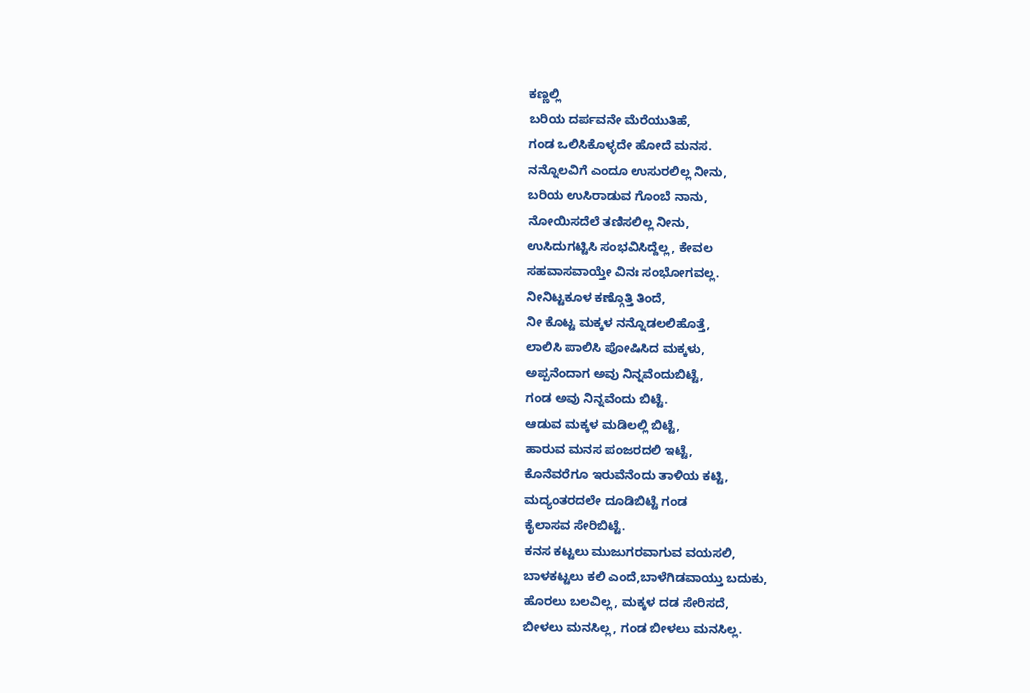ಕಣ್ಣಲ್ಲಿ
ಬರಿಯ ದರ್ಪವನೇ ಮೆರೆಯುತಿಹೆ,
ಗಂಡ ಒಲಿಸಿಕೊಳ್ಳದೇ ಹೋದೆ ಮನಸ.
ನನ್ನೊಲವಿಗೆ ಎಂದೂ ಉಸುರಲಿಲ್ಲ ನೀನು,
ಬರಿಯ ಉಸಿರಾಡುವ ಗೊಂಬೆ ನಾನು,
ನೋಯಿಸದೆಲೆ ತಣಿಸಲಿಲ್ಲ ನೀನು,
ಉಸಿದುಗಟ್ಟಿಸಿ ಸಂಭವಿಸಿದ್ದೆಲ್ಲ, ಕೇವಲ
ಸಹವಾಸವಾಯ್ತೇ ವಿನಃ ಸಂಭೋಗವಲ್ಲ.
ನೀನಿಟ್ಟಕೂಳ ಕಣ್ಗೊತ್ತಿ ತಿಂದೆ,
ನೀ ಕೊಟ್ಟ ಮಕ್ಕಳ ನನ್ನೊಡಲಲಿಹೊತ್ತೆ,
ಲಾಲಿಸಿ ಪಾಲಿಸಿ ಪೋಷಿಸಿದ ಮಕ್ಕಳು,
ಅಪ್ಪನೆಂದಾಗ ಅವು ನಿನ್ನವೆಂದುಬಿಟ್ಟೆ,
ಗಂಡ ಅವು ನಿನ್ನವೆಂದು ಬಿಟ್ಟೆ.
ಆಡುವ ಮಕ್ಕಳ ಮಡಿಲಲ್ಲಿ ಬಿಟ್ಟೆ,
ಹಾರುವ ಮನಸ ಪಂಜರದಲಿ ಇಟ್ಟೆ,
ಕೊನೆವರೆಗೂ ಇರುವೆನೆಂದು ತಾಳಿಯ ಕಟ್ಟಿ,
ಮದ್ಯಂತರದಲೇ ದೂಡಿಬಿಟ್ಟೆ ಗಂಡ
ಕೈಲಾಸವ ಸೇರಿಬಿಟ್ಟೆ.
ಕನಸ ಕಟ್ಟಲು ಮುಜುಗರವಾಗುವ ವಯಸಲಿ,
ಬಾಳಕಟ್ಟಲು ಕಲಿ ಎಂದೆ,ಬಾಳೆಗಿಡವಾಯ್ತು ಬದುಕು,
ಹೊರಲು ಬಲವಿಲ್ಲ, ಮಕ್ಕಳ ದಡ ಸೇರಿಸದೆ,
ಬೀಳಲು ಮನಸಿಲ್ಲ, ಗಂಡ ಬೀಳಲು ಮನಸಿಲ್ಲ.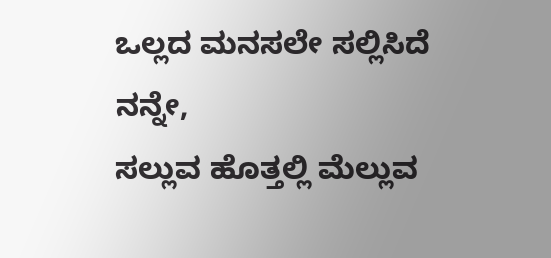ಒಲ್ಲದ ಮನಸಲೇ ಸಲ್ಲಿಸಿದೆ ನನ್ನೇ,
ಸಲ್ಲುವ ಹೊತ್ತಲ್ಲಿ ಮೆಲ್ಲುವ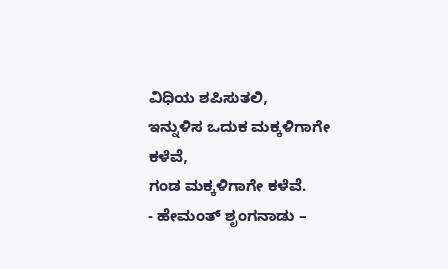ವಿಧಿಯ ಶಪಿಸುತಲಿ,
ಇನ್ನುಳಿಸ ಒದುಕ ಮಕ್ಕಳಿಗಾಗೇ ಕಳೆವೆ,
ಗಂಡ ಮಕ್ಕಳಿಗಾಗೇ ಕಳೆವೆ.
- ಹೇಮಂತ್ ಶೃಂಗನಾಡು –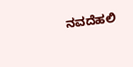ನವದೆಹಲಿ